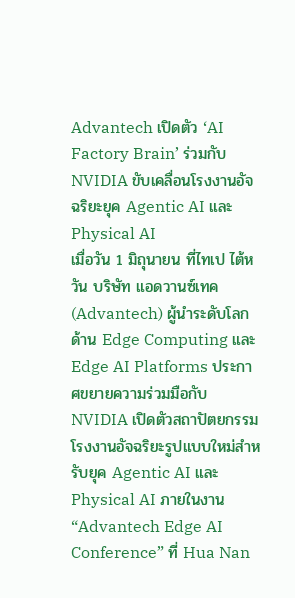Advantech เปิดตัว ‘AI Factory Brain’ ร่วมกับ NVIDIA ขับเคลื่อนโรงงานอัจฉริยะยุค Agentic AI และ Physical AI
เมื่อวัน 1 มิถุนายน ที่ไทเป ไต้หวัน บริษัท แอดวานซ์เทค (Advantech) ผู้นำระดับโลกด้าน Edge Computing และ Edge AI Platforms ประกาศขยายความร่วมมือกับ NVIDIA เปิดตัวสถาปัตยกรรมโรงงานอัจฉริยะรูปแบบใหม่สำหรับยุค Agentic AI และ Physical AI ภายในงาน “Advantech Edge AI Conference” ที่ Hua Nan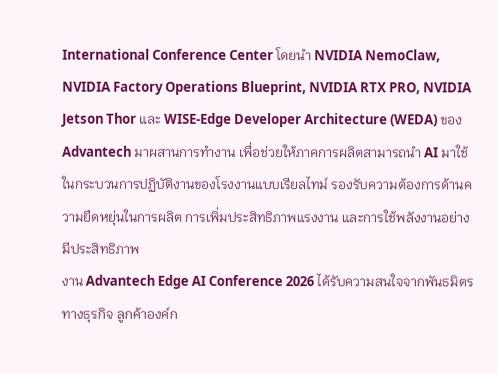International Conference Center โดยนำ NVIDIA NemoClaw, NVIDIA Factory Operations Blueprint, NVIDIA RTX PRO, NVIDIA Jetson Thor และ WISE-Edge Developer Architecture (WEDA) ของ Advantech มาผสานการทำงาน เพื่อช่วยให้ภาคการผลิตสามารถนำ AI มาใช้ในกระบวนการปฏิบัติงานของโรงงานแบบเรียลไทม์ รองรับความต้องการด้านความยืดหยุ่นในการผลิต การเพิ่มประสิทธิภาพแรงงาน และการใช้พลังงานอย่างมีประสิทธิภาพ
งาน Advantech Edge AI Conference 2026 ได้รับความสนใจจากพันธมิตรทางธุรกิจ ลูกค้าองค์ก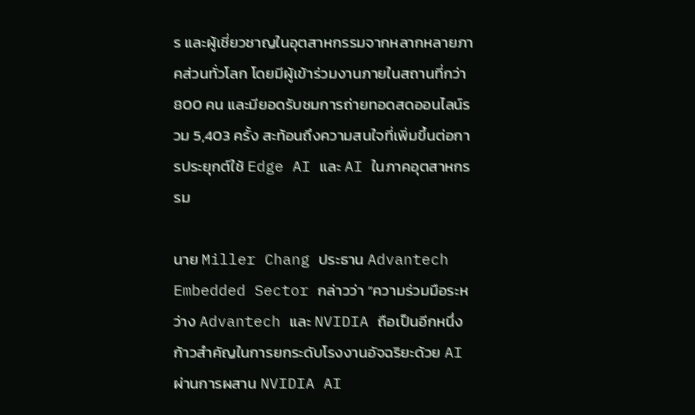ร และผู้เชี่ยวชาญในอุตสาหกรรมจากหลากหลายภาคส่วนทั่วโลก โดยมีผู้เข้าร่วมงานภายในสถานที่กว่า 800 คน และมียอดรับชมการถ่ายทอดสดออนไลน์รวม 5,403 ครั้ง สะท้อนถึงความสนใจที่เพิ่มขึ้นต่อการประยุกต์ใช้ Edge AI และ AI ในภาคอุตสาหกรรม

นาย Miller Chang ประธาน Advantech Embedded Sector กล่าวว่า “ความร่วมมือระหว่าง Advantech และ NVIDIA ถือเป็นอีกหนึ่งก้าวสำคัญในการยกระดับโรงงานอัจฉริยะด้วย AI ผ่านการผสาน NVIDIA AI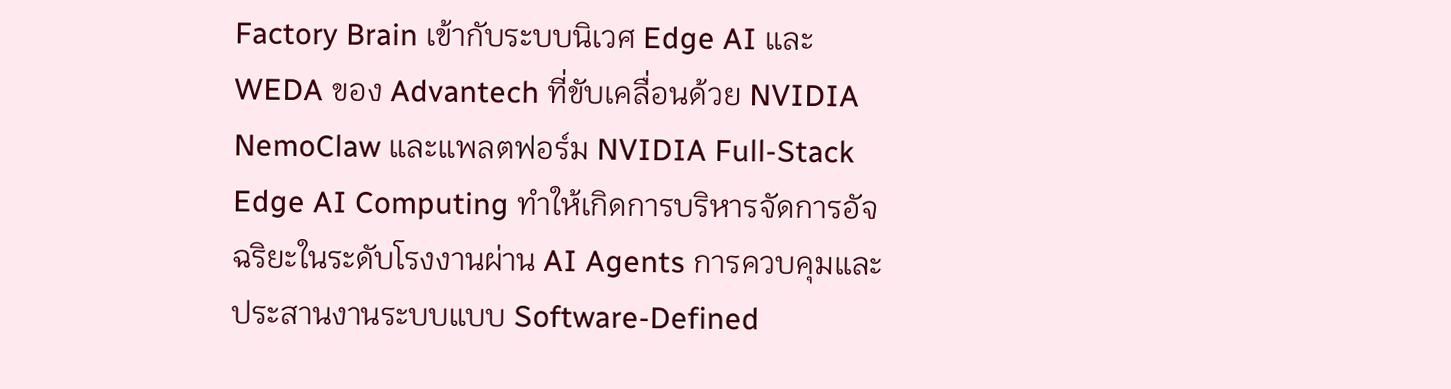Factory Brain เข้ากับระบบนิเวศ Edge AI และ WEDA ของ Advantech ที่ขับเคลื่อนด้วย NVIDIA NemoClaw และแพลตฟอร์ม NVIDIA Full-Stack Edge AI Computing ทำให้เกิดการบริหารจัดการอัจฉริยะในระดับโรงงานผ่าน AI Agents การควบคุมและประสานงานระบบแบบ Software-Defined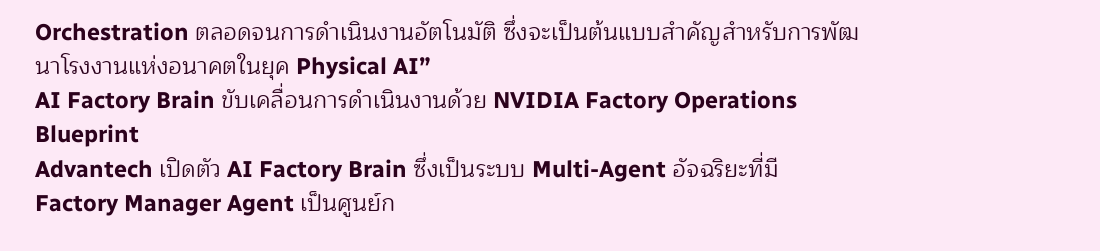Orchestration ตลอดจนการดำเนินงานอัตโนมัติ ซึ่งจะเป็นต้นแบบสำคัญสำหรับการพัฒนาโรงงานแห่งอนาคตในยุค Physical AI”
AI Factory Brain ขับเคลื่อนการดำเนินงานด้วย NVIDIA Factory Operations Blueprint
Advantech เปิดตัว AI Factory Brain ซึ่งเป็นระบบ Multi-Agent อัจฉริยะที่มี Factory Manager Agent เป็นศูนย์ก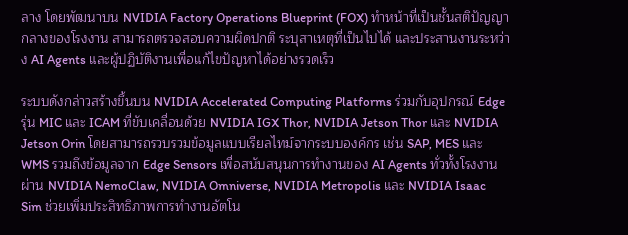ลาง โดยพัฒนาบน NVIDIA Factory Operations Blueprint (FOX) ทำหน้าที่เป็นชั้นสติปัญญากลางของโรงงาน สามารถตรวจสอบความผิดปกติ ระบุสาเหตุที่เป็นไปได้ และประสานงานระหว่าง AI Agents และผู้ปฏิบัติงานเพื่อแก้ไขปัญหาได้อย่างรวดเร็ว

ระบบดังกล่าวสร้างขึ้นบน NVIDIA Accelerated Computing Platforms ร่วมกับอุปกรณ์ Edge รุ่น MIC และ ICAM ที่ขับเคลื่อนด้วย NVIDIA IGX Thor, NVIDIA Jetson Thor และ NVIDIA Jetson Orin โดยสามารถรวบรวมข้อมูลแบบเรียลไทม์จากระบบองค์กร เช่น SAP, MES และ WMS รวมถึงข้อมูลจาก Edge Sensors เพื่อสนับสนุนการทำงานของ AI Agents ทั่วทั้งโรงงาน ผ่าน NVIDIA NemoClaw, NVIDIA Omniverse, NVIDIA Metropolis และ NVIDIA Isaac Sim ช่วยเพิ่มประสิทธิภาพการทำงานอัตโน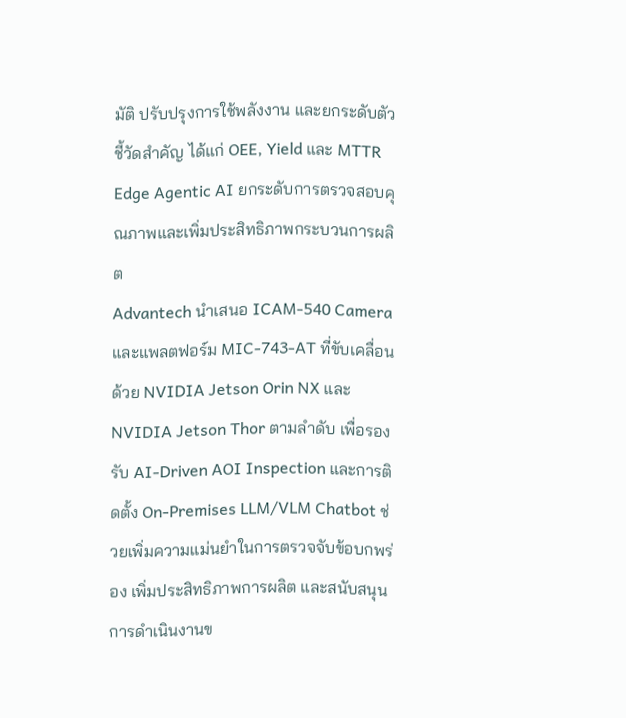มัติ ปรับปรุงการใช้พลังงาน และยกระดับตัวชี้วัดสำคัญ ได้แก่ OEE, Yield และ MTTR
Edge Agentic AI ยกระดับการตรวจสอบคุณภาพและเพิ่มประสิทธิภาพกระบวนการผลิต
Advantech นำเสนอ ICAM-540 Camera และแพลตฟอร์ม MIC-743-AT ที่ขับเคลื่อนด้วย NVIDIA Jetson Orin NX และ NVIDIA Jetson Thor ตามลำดับ เพื่อรองรับ AI-Driven AOI Inspection และการติดตั้ง On-Premises LLM/VLM Chatbot ช่วยเพิ่มความแม่นยำในการตรวจจับข้อบกพร่อง เพิ่มประสิทธิภาพการผลิต และสนับสนุนการดำเนินงานข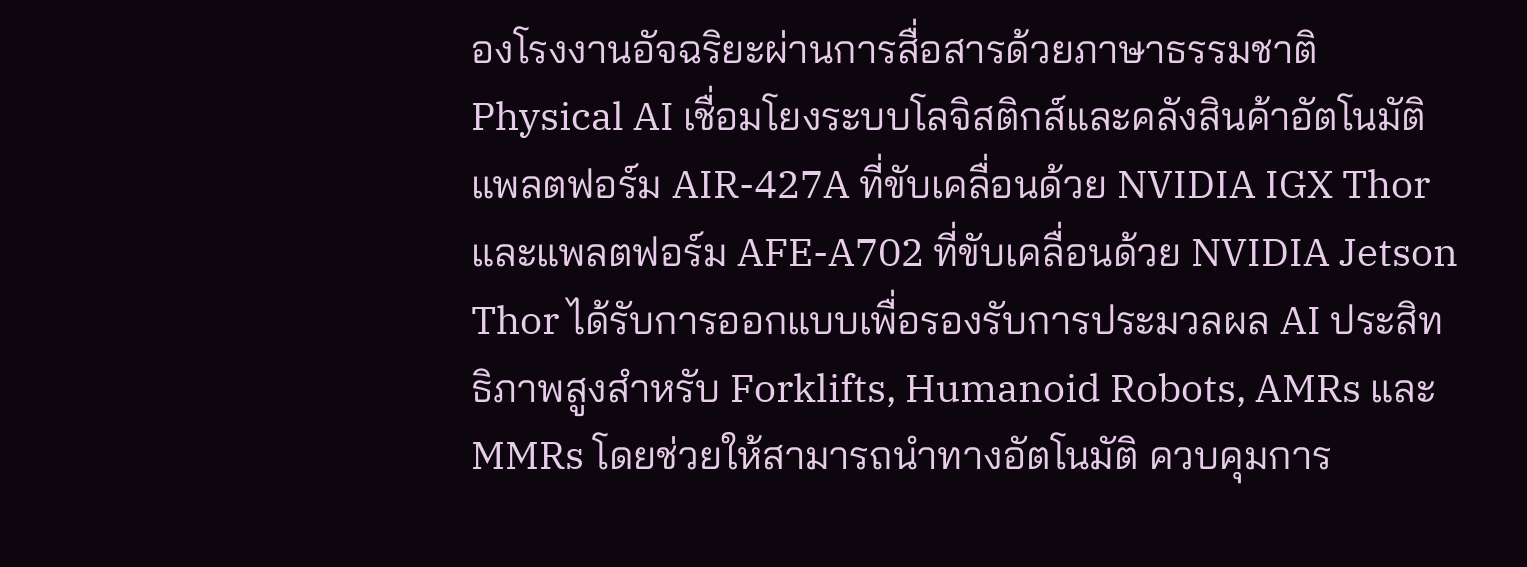องโรงงานอัจฉริยะผ่านการสื่อสารด้วยภาษาธรรมชาติ
Physical AI เชื่อมโยงระบบโลจิสติกส์และคลังสินค้าอัตโนมัติ
แพลตฟอร์ม AIR-427A ที่ขับเคลื่อนด้วย NVIDIA IGX Thor และแพลตฟอร์ม AFE-A702 ที่ขับเคลื่อนด้วย NVIDIA Jetson Thor ได้รับการออกแบบเพื่อรองรับการประมวลผล AI ประสิทธิภาพสูงสำหรับ Forklifts, Humanoid Robots, AMRs และ MMRs โดยช่วยให้สามารถนำทางอัตโนมัติ ควบคุมการ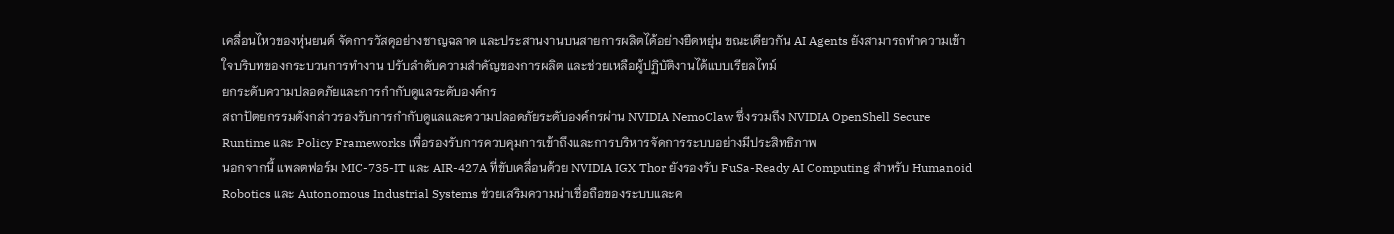เคลื่อนไหวของหุ่นยนต์ จัดการวัสดุอย่างชาญฉลาด และประสานงานบนสายการผลิตได้อย่างยืดหยุ่น ขณะเดียวกัน AI Agents ยังสามารถทำความเข้าใจบริบทของกระบวนการทำงาน ปรับลำดับความสำคัญของการผลิต และช่วยเหลือผู้ปฏิบัติงานได้แบบเรียลไทม์
ยกระดับความปลอดภัยและการกำกับดูแลระดับองค์กร
สถาปัตยกรรมดังกล่าวรองรับการกำกับดูแลและความปลอดภัยระดับองค์กรผ่าน NVIDIA NemoClaw ซึ่งรวมถึง NVIDIA OpenShell Secure Runtime และ Policy Frameworks เพื่อรองรับการควบคุมการเข้าถึงและการบริหารจัดการระบบอย่างมีประสิทธิภาพ
นอกจากนี้ แพลตฟอร์ม MIC-735-IT และ AIR-427A ที่ขับเคลื่อนด้วย NVIDIA IGX Thor ยังรองรับ FuSa-Ready AI Computing สำหรับ Humanoid Robotics และ Autonomous Industrial Systems ช่วยเสริมความน่าเชื่อถือของระบบและค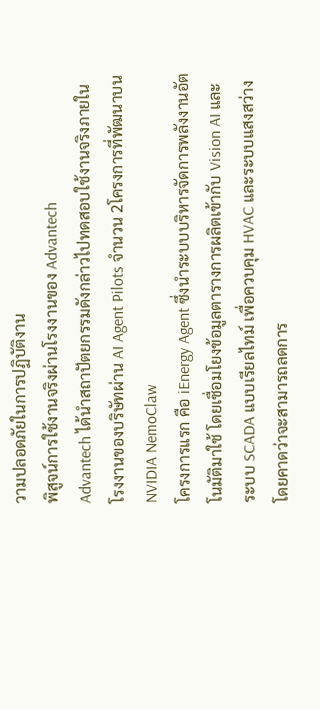วามปลอดภัยในการปฏิบัติงาน
พิสูจน์การใช้งานจริงผ่านโรงงานของ Advantech
Advantech ได้นำสถาปัตยกรรมดังกล่าวไปทดสอบใช้งานจริงภายในโรงงานของบริษัทผ่าน AI Agent Pilots จำนวน 2โครงการที่พัฒนาบน NVIDIA NemoClaw
โครงการแรก คือ iEnergy Agent ซึ่งนำระบบบริหารจัดการพลังงานอัตโนมัติมาใช้ โดยเชื่อมโยงข้อมูลตารางการผลิตเข้ากับ Vision AI และระบบ SCADA แบบเรียลไทม์ เพื่อควบคุม HVAC และระบบแสงสว่าง โดยคาดว่าจะสามารถลดการ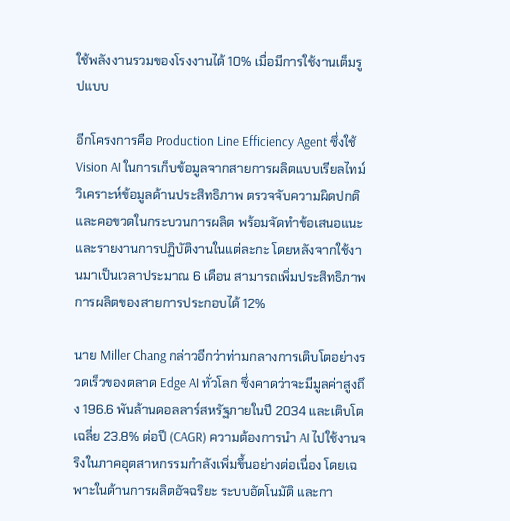ใช้พลังงานรวมของโรงงานได้ 10% เมื่อมีการใช้งานเต็มรูปแบบ

อีกโครงการคือ Production Line Efficiency Agent ซึ่งใช้ Vision AI ในการเก็บข้อมูลจากสายการผลิตแบบเรียลไทม์ วิเคราะห์ข้อมูลด้านประสิทธิภาพ ตรวจจับความผิดปกติและคอขวดในกระบวนการผลิต พร้อมจัดทำข้อเสนอแนะและรายงานการปฏิบัติงานในแต่ละกะ โดยหลังจากใช้งานมาเป็นเวลาประมาณ 6 เดือน สามารถเพิ่มประสิทธิภาพการผลิตของสายการประกอบได้ 12%

นาย Miller Chang กล่าวอีกว่าท่ามกลางการเติบโตอย่างรวดเร็วของตลาด Edge AI ทั่วโลก ซึ่งคาดว่าจะมีมูลค่าสูงถึง 196.6 พันล้านดอลลาร์สหรัฐภายในปี 2034 และเติบโตเฉลี่ย 23.8% ต่อปี (CAGR) ความต้องการนำ AI ไปใช้งานจริงในภาคอุตสาหกรรมกำลังเพิ่มขึ้นอย่างต่อเนื่อง โดยเฉพาะในด้านการผลิตอัจฉริยะ ระบบอัตโนมัติ และกา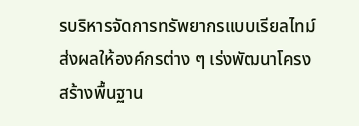รบริหารจัดการทรัพยากรแบบเรียลไทม์ ส่งผลให้องค์กรต่าง ๆ เร่งพัฒนาโครงสร้างพื้นฐาน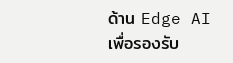ด้าน Edge AI เพื่อรองรับ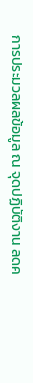การประมวลผลข้อมูล ณ จุดปฏิบัติงาน ลดค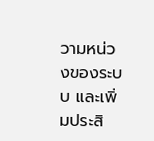วามหน่วงของระบบ และเพิ่มประสิ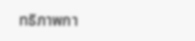ทธิภาพกา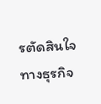รตัดสินใจทางธุรกิจ